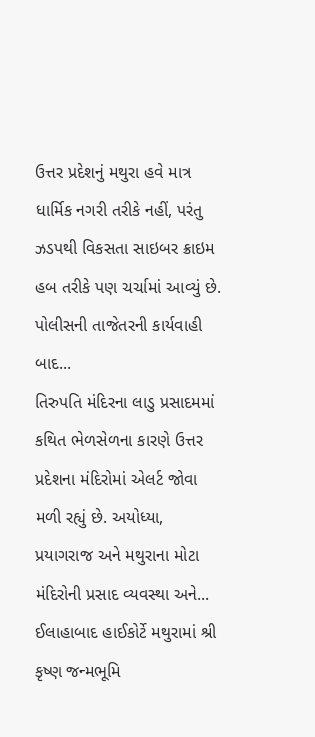ઉત્તર પ્રદેશનું મથુરા હવે માત્ર ધાર્મિક નગરી તરીકે નહીં, પરંતુ ઝડપથી વિકસતા સાઇબર ક્રાઇમ હબ તરીકે પણ ચર્ચામાં આવ્યું છે. પોલીસની તાજેતરની કાર્યવાહી બાદ...
તિરુપતિ મંદિરના લાડુ પ્રસાદમમાં કથિત ભેળસેળના કારણે ઉત્તર પ્રદેશના મંદિરોમાં એલર્ટ જોવા મળી રહ્યું છે. અયોધ્યા, પ્રયાગરાજ અને મથુરાના મોટા મંદિરોની પ્રસાદ વ્યવસ્થા અને...
ઈલાહાબાદ હાઈકોર્ટે મથુરામાં શ્રી કૃષ્ણ જન્મભૂમિ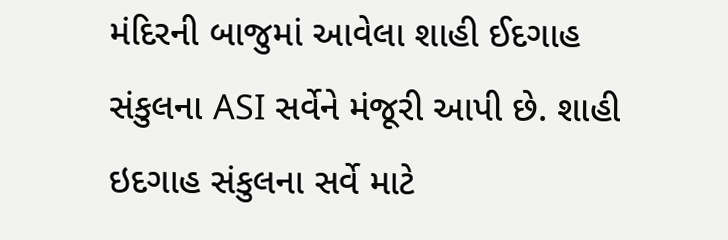મંદિરની બાજુમાં આવેલા શાહી ઈદગાહ સંકુલના ASI સર્વેને મંજૂરી આપી છે. શાહી ઇદગાહ સંકુલના સર્વે માટે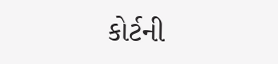કોર્ટની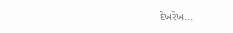દેખરેખ...